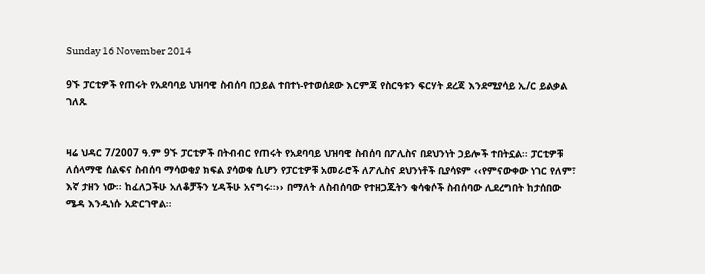Sunday 16 November 2014

9ኙ ፓርቲዎች የጠሩት የአደባባይ ህዝባዊ ስብሰባ በኃይል ተበተነ-የተወሰደው እርምጃ የስርዓቱን ፍርሃት ደረጃ እንደሚያሳይ ኢ/ር ይልቃል ገለጹ


ዛሬ ህዳር 7/2007 ዓ.ም 9ኙ ፓርቲዎች በትብብር የጠሩት የአደባባይ ህዝባዊ ስብሰባ በፖሊስና በደህንነት ኃይሎች ተበትኗል፡፡ ፓርቲዎቹ ለሰላማዊ ሰልፍና ስብሰባ ማሳወቂያ ክፍል ያሳወቁ ሲሆን የፓርቲዎቹ አመራሮች ለፖሊስና ደህንነቶች ቢያሳዩም ‹‹የምናውቀው ነገር የለም፣ እኛ ታዘን ነው፡፡ ከፈለጋችሁ አለቆቻችን ሂዳችሁ አናግሩ፡፡›› በማለት ለስብሰባው የተዘጋጁትን ቁሳቁሶች ስብሰባው ሊደረግበት ከታሰበው ሜዳ እንዲነሱ አድርገዋል፡፡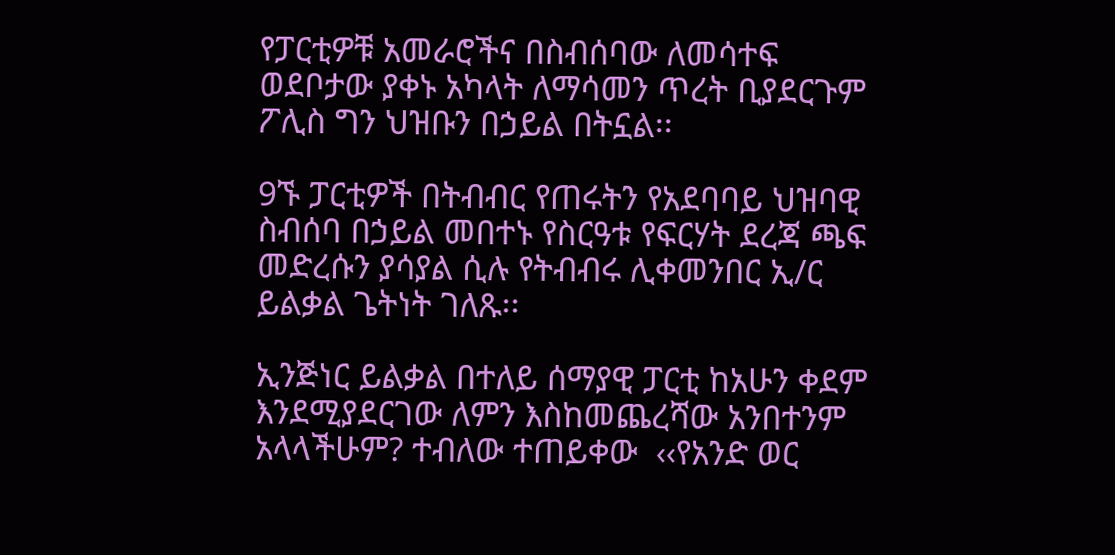የፓርቲዎቹ አመራሮችና በስብሰባው ለመሳተፍ ወደቦታው ያቀኑ አካላት ለማሳመን ጥረት ቢያደርጉም ፖሊስ ግን ህዝቡን በኃይል በትኗል፡፡

9ኙ ፓርቲዎች በትብብር የጠሩትን የአደባባይ ህዝባዊ ስብሰባ በኃይል መበተኑ የስርዓቱ የፍርሃት ደረጃ ጫፍ መድረሱን ያሳያል ሲሉ የትብብሩ ሊቀመንበር ኢ/ር ይልቃል ጌትነት ገለጹ፡፡

ኢንጅነር ይልቃል በተለይ ሰማያዊ ፓርቲ ከአሁን ቀደም እንደሚያደርገው ለምን እስከመጨረሻው አንበተንም አላላችሁም? ተብለው ተጠይቀው  ‹‹የአንድ ወር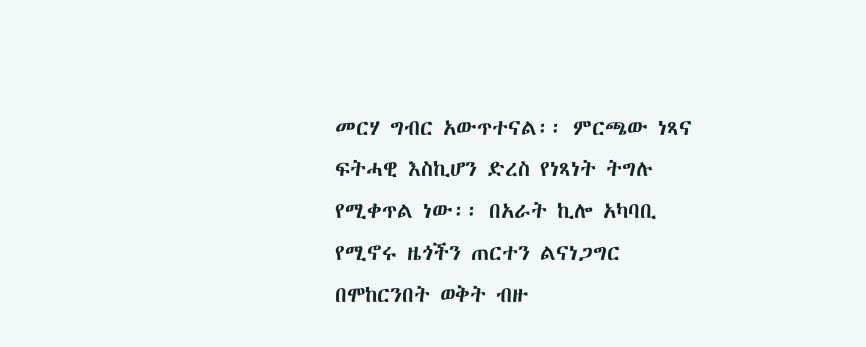መርሃ ግብር አውጥተናል፡፡ ምርጫው ነጻና ፍትሓዊ እስኪሆን ድረስ የነጻነት ትግሉ የሚቀጥል ነው፡፡ በአራት ኪሎ አካባቢ የሚኖሩ ዜጎችን ጠርተን ልናነጋግር በሞከርንበት ወቅት ብዙ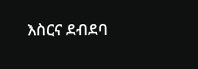እስርና ደብደባ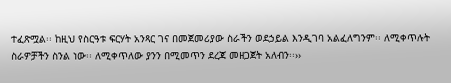ተፈጽሟል፡፡ ከዚህ የስርዓቱ ፍርሃት አንጻር ገና በመጀመሪያው ስራችን ወደኃይል እንዲገባ አልፈለግንም፡፡ ለሚቀጥሉት ስራዎቻችን ስንል ነው፡፡ ለሚቀጥለው ያንን በሚመጥን ደረጃ መዘጋጀት አለብን፡፡››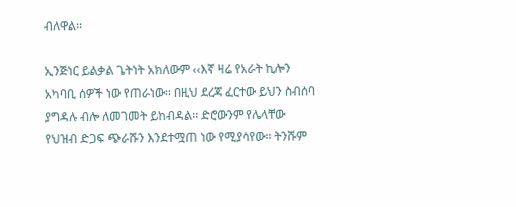ብለዋል፡፡

ኢንጅነር ይልቃል ጌትነት አክለውም ‹‹እኛ ዛሬ የአራት ኪሎን አካባቢ ሰዎች ነው የጠራነው፡፡ በዚህ ደረጃ ፈርተው ይህን ስብሰባ ያግዳሉ ብሎ ለመገመት ይከብዳል፡፡ ድሮውንም የሌላቸው የህዝብ ድጋፍ ጭራሹን እንደተሟጠ ነው የሚያሳየው፡፡ ትንሹም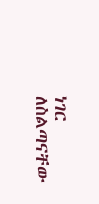ነገር ለስልጣናቸው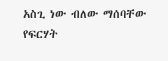አስጊ ነው ብለው ማሰባቸው የፍርሃት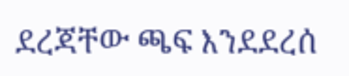ደረጃቸው ጫፍ እንደደረሰ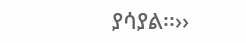ያሳያል፡፡››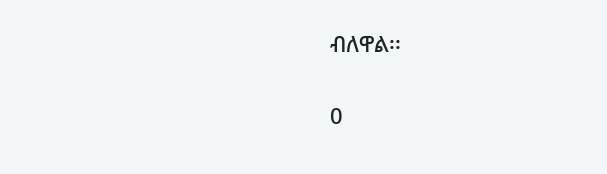ብለዋል፡፡


0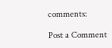comments:

Post a Comment